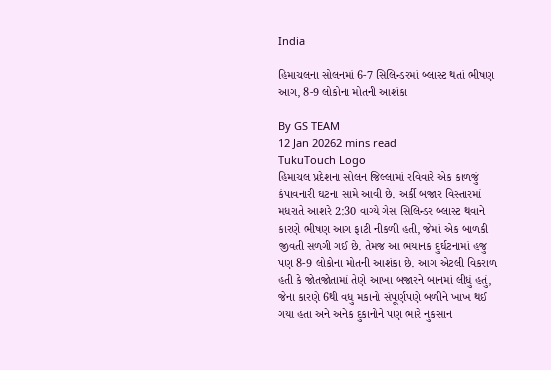India

હિમાચલના સોલનમાં 6-7 સિલિન્ડરમાં બ્લાસ્ટ થતાં ભીષણ આગ, 8-9 લોકોના મોતની આશંકા

By GS TEAM
12 Jan 20262 mins read
TukuTouch Logo
હિમાચલ પ્રદેશના સોલન જિલ્લામાં રવિવારે એક કાળજું કંપાવનારી ઘટના સામે આવી છે. અર્કી બજાર વિસ્તારમાં મધરાતે આશરે 2:30 વાગ્યે ગેસ સિલિન્ડર બ્લાસ્ટ થવાને કારણે ભીષણ આગ ફાટી નીકળી હતી, જેમાં એક બાળકી જીવતી સળગી ગઈ છે. તેમજ આ ભયાનક દુર્ઘટનામાં હજુ પણ 8-9 લોકોના મોતની આશંકા છે. આગ એટલી વિકરાળ હતી કે જોતજોતામાં તેણે આખા બજારને બાનમાં લીધું હતું, જેના કારણે 6થી વધુ મકાનો સંપૂર્ણપણે બળીને ખાખ થઈ ગયા હતા અને અનેક દુકાનોને પણ ભારે નુકસાન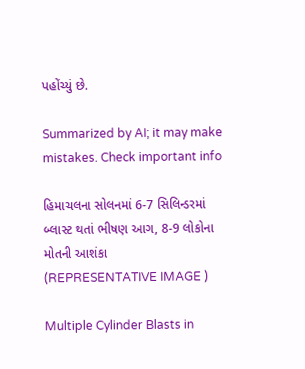પહોંચ્યું છે.

Summarized by AI; it may make mistakes. Check important info

હિમાચલના સોલનમાં 6-7 સિલિન્ડરમાં બ્લાસ્ટ થતાં ભીષણ આગ, 8-9 લોકોના મોતની આશંકા
(REPRESENTATIVE IMAGE )

Multiple Cylinder Blasts in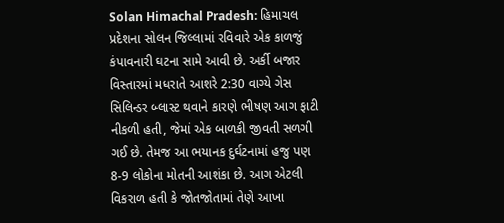Solan Himachal Pradesh: હિમાચલ પ્રદેશના સોલન જિલ્લામાં રવિવારે એક કાળજું કંપાવનારી ઘટના સામે આવી છે. અર્કી બજાર વિસ્તારમાં મધરાતે આશરે 2:30 વાગ્યે ગેસ સિલિન્ડર બ્લાસ્ટ થવાને કારણે ભીષણ આગ ફાટી નીકળી હતી, જેમાં એક બાળકી જીવતી સળગી ગઈ છે. તેમજ આ ભયાનક દુર્ઘટનામાં હજુ પણ  8-9 લોકોના મોતની આશંકા છે. આગ એટલી વિકરાળ હતી કે જોતજોતામાં તેણે આખા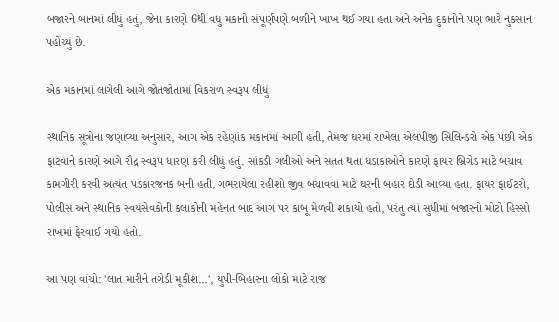બજારને બાનમાં લીધું હતું, જેના કારણે 6થી વધુ મકાનો સંપૂર્ણપણે બળીને ખાખ થઈ ગયા હતા અને અનેક દુકાનોને પણ ભારે નુકસાન પહોંચ્યું છે.

એક મકાનમાં લાગેલી આગે જોતજોતામાં વિકરાળ સ્વરૂપ લીધું

સ્થાનિક સૂત્રોના જણાવ્યા અનુસાર, આગ એક રહેણાંક મકાનમાં આગી હતી, તેમજ ઘરમાં રાખેલા એલપીજી સિલિન્ડરો એક પછી એક ફાટવાને કારણે આગે રૌદ્ર સ્વરૂપ ધારણ કરી લીધું હતું. સાંકડી ગલીઓ અને સતત થતા ધડાકાઓને કારણે ફાયર બ્રિગેડ માટે બચાવ કામગીરી કરવી અત્યંત પડકારજનક બની હતી. ગભરાયેલા રહીશો જીવ બચાવવા માટે ઘરની બહાર દોડી આવ્યા હતા. ફાયર ફાઈટરો, પોલીસ અને સ્થાનિક સ્વયંસેવકોની કલાકોની મહેનત બાદ આગ પર કાબૂ મેળવી શકાયો હતો, પરંતુ ત્યાં સુધીમાં બજારનો મોટો હિસ્સો રાખમાં ફેરવાઈ ગયો હતો.

આ પણ વાંચો: 'લાત મારીને તગેડી મૂકીશ...', યુપી-બિહારના લોકો માટે રાજ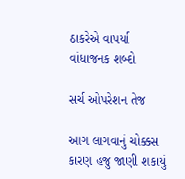ઠાકરેએ વાપર્યા વાંધાજનક શબ્દો

સર્ચ ઓપરેશન તેજ

આગ લાગવાનું ચોક્કસ કારણ હજુ જાણી શકાયું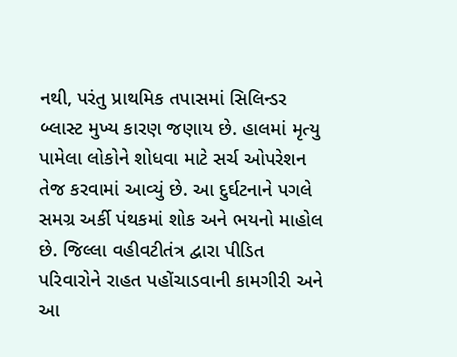નથી, પરંતુ પ્રાથમિક તપાસમાં સિલિન્ડર બ્લાસ્ટ મુખ્ય કારણ જણાય છે. હાલમાં મૃત્યુ પામેલા લોકોને શોધવા માટે સર્ચ ઓપરેશન તેજ કરવામાં આવ્યું છે. આ દુર્ઘટનાને પગલે સમગ્ર અર્કી પંથકમાં શોક અને ભયનો માહોલ છે. જિલ્લા વહીવટીતંત્ર દ્વારા પીડિત પરિવારોને રાહત પહોંચાડવાની કામગીરી અને આ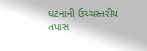ઘટનાની ઉચ્ચસ્તરીય તપાસ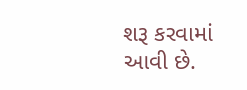શરૂ કરવામાં આવી છે.